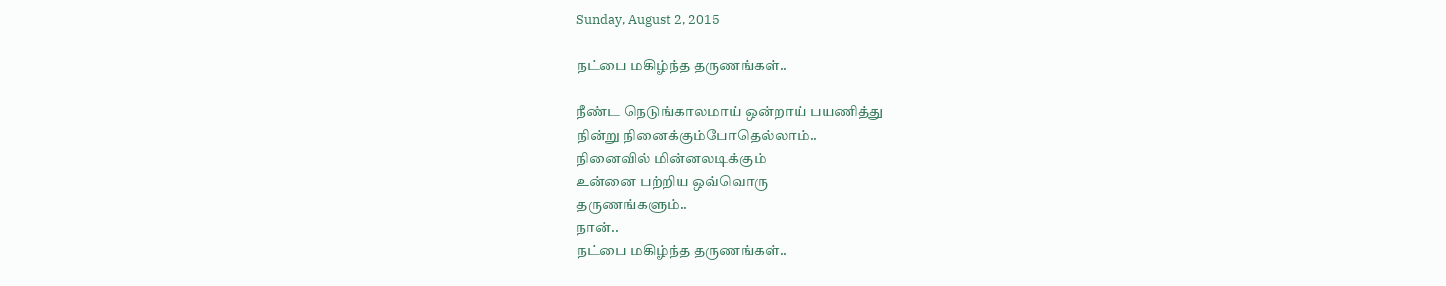Sunday, August 2, 2015

நட்பை மகிழ்ந்த தருணங்கள்..

நீண்ட நெடுங்காலமாய் ஒன்றாய் பயணித்து
நின்று நினைக்கும்போதெல்லாம்..
நினைவில் மின்னலடிக்கும்
உன்னை பற்றிய ஒவ்வொரு
தருணங்களும்..
நான்..
நட்பை மகிழ்ந்த தருணங்கள்..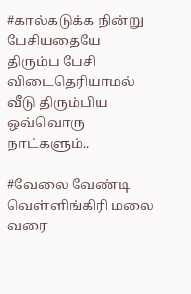#கால்கடுக்க நின்று
பேசியதையே திரும்ப பேசி
விடைதெரியாமல் வீடு திரும்பிய
ஒவ்வொரு நாட்களும்..

#வேலை வேண்டி
வெள்ளிங்கிரி மலை வரை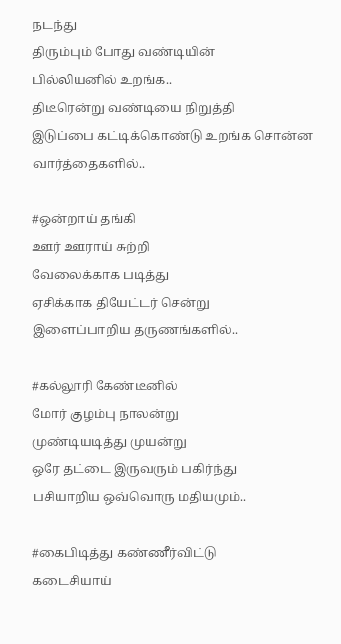நடந்து
திரும்பும் போது வண்டியின்
பில்லியனில் உறங்க..
திடீரென்று வண்டியை நிறுத்தி
இடுப்பை கட்டிக்கொண்டு உறங்க சொன்ன
வார்த்தைகளில்..

#ஒன்றாய் தங்கி
ஊர் ஊராய் சுற்றி
வேலைக்காக படித்து
ஏசிக்காக தியேட்டர் சென்று
இளைப்பாறிய தருணங்களில்..

#கல்லூரி கேண்டீனில்
மோர் குழம்பு நாலன்று
முண்டியடித்து முயன்று
ஒரே தட்டை இருவரும் பகிர்ந்து
பசியாறிய ஒவ்வொரு மதியமும்..

#கைபிடித்து கண்ணீர்விட்டு
கடைசியாய்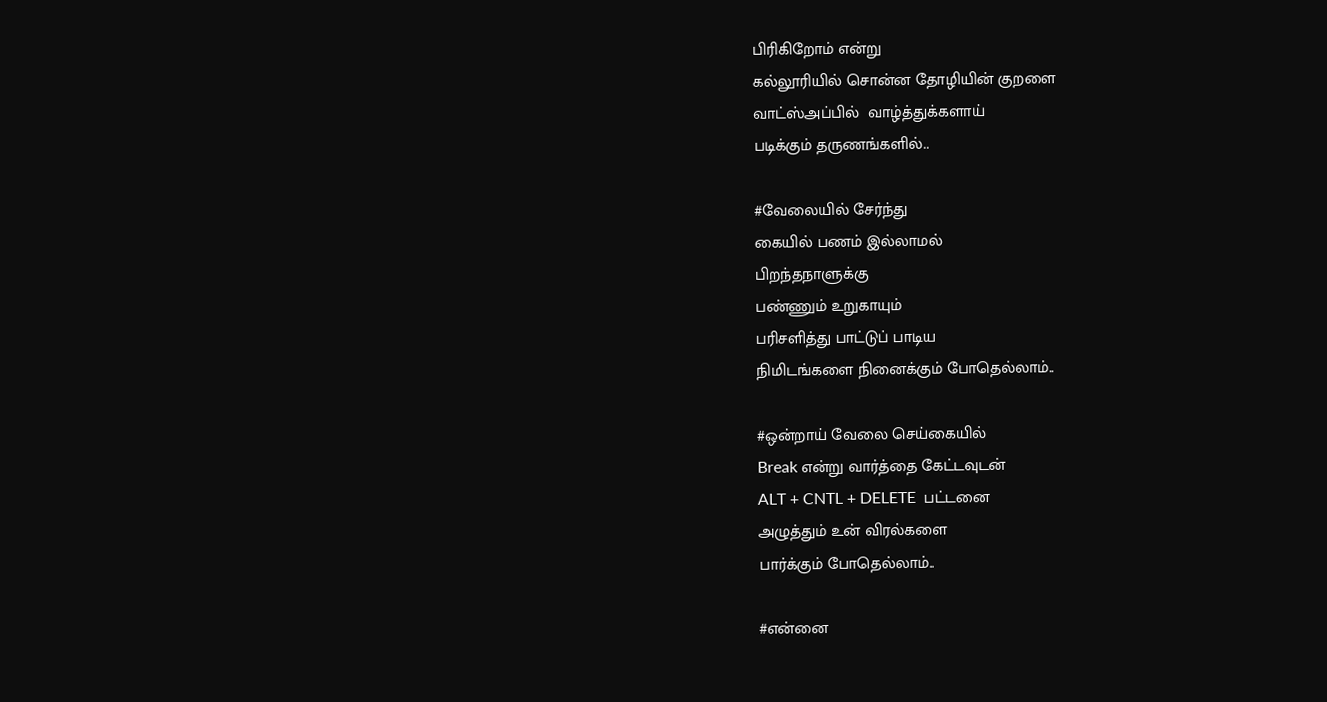பிரிகிறோம் என்று
கல்லூரியில் சொன்ன தோழியின் குறளை
வாட்ஸ்அப்பில்  வாழ்த்துக்களாய்
படிக்கும் தருணங்களில்..

#வேலையில் சேர்ந்து
கையில் பணம் இல்லாமல்
பிறந்தநாளுக்கு
பண்ணும் உறுகாயும்
பரிசளித்து பாட்டுப் பாடிய
நிமிடங்களை நினைக்கும் போதெல்லாம்..

#ஒன்றாய் வேலை செய்கையில்
Break என்று வார்த்தை கேட்டவுடன்
ALT + CNTL + DELETE  பட்டனை
அழுத்தும் உன் விரல்களை
பார்க்கும் போதெல்லாம்..

#என்னை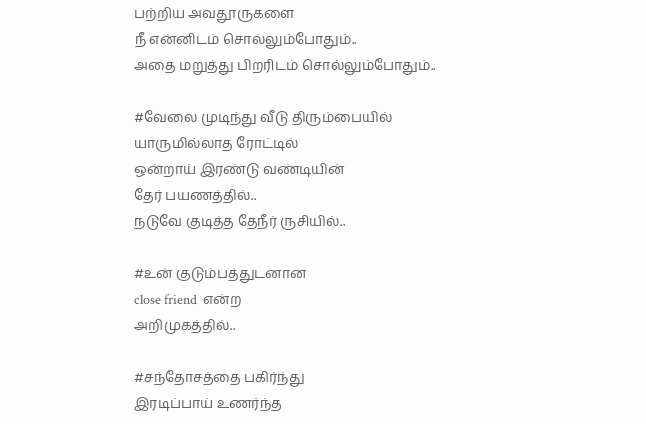பற்றிய அவதூருகளை
நீ என்னிடம் சொல்லும்போதும்..
அதை மறுத்து பிறரிடம் சொல்லும்போதும்..

#வேலை முடிந்து வீடு திரும்பையில்
யாருமில்லாத ரோட்டில்
ஒன்றாய் இரண்டு வண்டியின்
தேர் பயணத்தில்..
நடுவே குடித்த தேநீர் ருசியில்..

#உன் குடும்பத்துடனான
close friend  என்ற
அறிமுகத்தில்..

#சந்தோசத்தை பகிர்ந்து
இரடிப்பாய் உணர்ந்த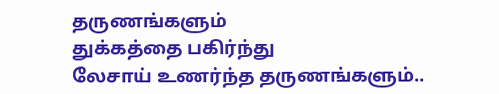தருணங்களும்
துக்கத்தை பகிர்ந்து
லேசாய் உணர்ந்த தருணங்களும்..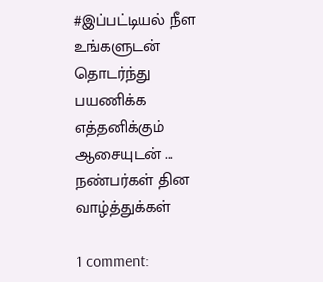#இப்பட்டியல் நீள
உங்களுடன் தொடர்ந்து பயணிக்க எத்தனிக்கும்
ஆசையுடன் ...
நண்பர்கள் தின வாழ்த்துக்கள்

1 comment: